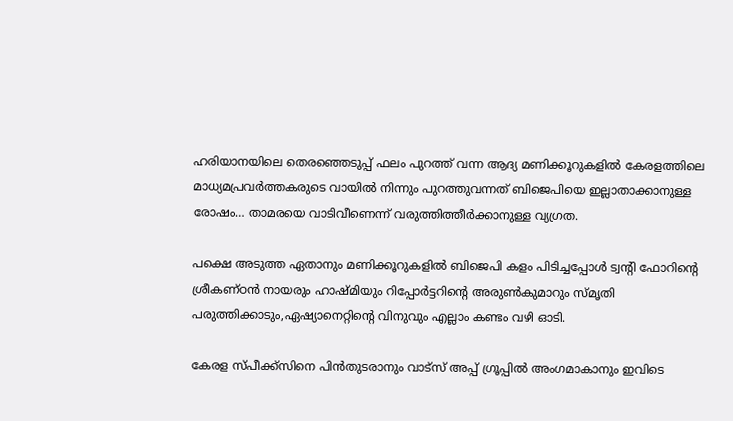ഹരിയാനയിലെ തെരഞ്ഞെടുപ്പ് ഫലം പുറത്ത് വന്ന ആദ്യ മണിക്കൂറുകളില്‍ കേരളത്തിലെ മാധ്യമപ്രവര്‍ത്തകരുടെ വായില്‍ നിന്നും പുറത്തുവന്നത് ബിജെപിയെ ഇല്ലാതാക്കാനുള്ള രോഷം… താമരയെ വാടിവീണെന്ന് വരുത്തിത്തീര്‍ക്കാനുള്ള വ്യഗ്രത.

പക്ഷെ അടുത്ത ഏതാനും മണിക്കൂറുകളില്‍ ബിജെപി കളം പിടിച്ചപ്പോള്‍ ട്വന്‍റി ഫോറിന്റെ ശ്രീകണ്ഠന്‍ നായരും ഹാഷ്മിയും റിപ്പോര്‍ട്ടറിന്റെ അരുണ്‍കുമാറും സ്മൃതി പരുത്തിക്കാടും,ഏഷ്യാനെറ്റിന്റെ വിനുവും എല്ലാം കണ്ടം വഴി ഓടി.

കേരള സ്പീക്ക്സിനെ പിൻതുടരാനും വാട്സ് അപ്പ് ഗ്രൂപ്പിൽ അംഗമാകാനും ഇവിടെ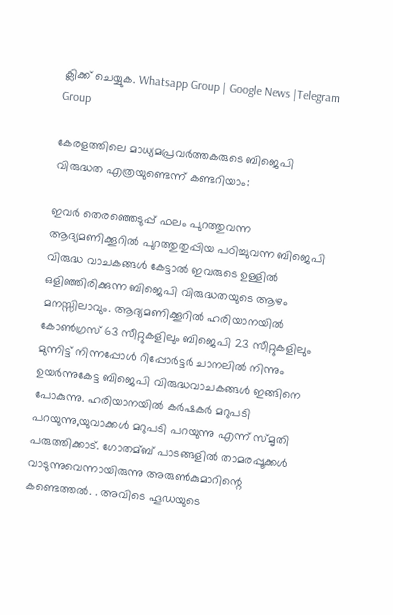ക്ലിക്ക് ചെയ്യുക. Whatsapp Group | Google News |Telegram Group

കേരളത്തിലെ മാധ്യമപ്രവര്‍ത്തകരുടെ ബിജെപി വിരുദ്ധത എത്രയുണ്ടെന്ന് കണ്ടറിയാം:

ഇവര്‍ തെരഞ്ഞെടുപ്പ് ഫലം പുറത്തുവന്ന ആദ്യമണിക്കൂറില്‍ പുറത്തുതുപ്പിയ പഠിച്ചുവന്ന ബിജെപി വിരുദ്ധ വാചകങ്ങള്‍ കേട്ടാല്‍ ഇവരുടെ ഉള്ളില്‍ ഒളിഞ്ഞിരിക്കുന്ന ബിജെപി വിരുദ്ധതയുടെ ആഴം മനസ്സിലാവും. ആദ്യമണിക്കൂറില്‍ ഹരിയാനയില്‍ കോണ്‍ഗ്രസ് 63 സീറ്റുകളിലും ബിജെപി 23 സീറ്റുകളിലും മുന്നിട്ട് നിന്നപ്പോള്‍ റിപ്പോര്‍ട്ടര്‍ ചാനലില്‍ നിന്നും ഉയര്‍ന്നുകേട്ട ബിജെപി വിരുദ്ധവാചകങ്ങള്‍ ഇങ്ങിനെ പോകുന്നു. ഹരിയാനയില്‍ കര്‍ഷകര്‍ മറുപടി പറയുന്നു,യുവാക്കള്‍ മറുപടി പറയുന്നു എന്ന് സ്മൃതി പരുത്തിക്കാട്. ഗോതമ്ബ് പാടങ്ങളില്‍ താമരപ്പൂക്കള്‍ വാടുന്നുവെന്നായിരുന്നു അരുണ്‍കുമാറിന്റെ കണ്ടെത്തല്‍. . അവിടെ ഹൂഡയുടെ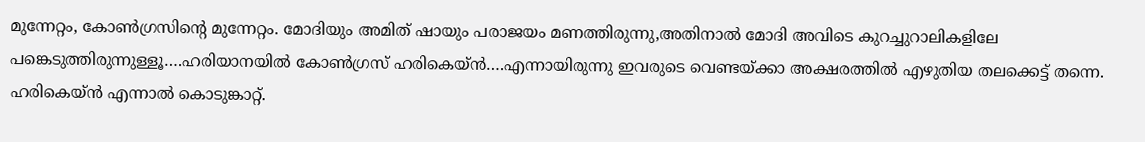മുന്നേറ്റം, കോണ്‍ഗ്രസിന്റെ മുന്നേറ്റം. മോദിയും അമിത് ഷായും പരാജയം മണത്തിരുന്നു,അതിനാല്‍ മോദി അവിടെ കുറച്ചുറാലികളിലേ പങ്കെടുത്തിരുന്നുള്ളൂ….ഹരിയാനയില്‍ കോണ്‍ഗ്രസ് ഹരികെയ്ന്‍….എന്നായിരുന്നു ഇവരുടെ വെണ്ടയ്‌ക്കാ അക്ഷരത്തില്‍ എഴുതിയ തലക്കെട്ട് തന്നെ. ഹരികെയ്ന്‍ എന്നാല്‍ കൊടുങ്കാറ്റ്.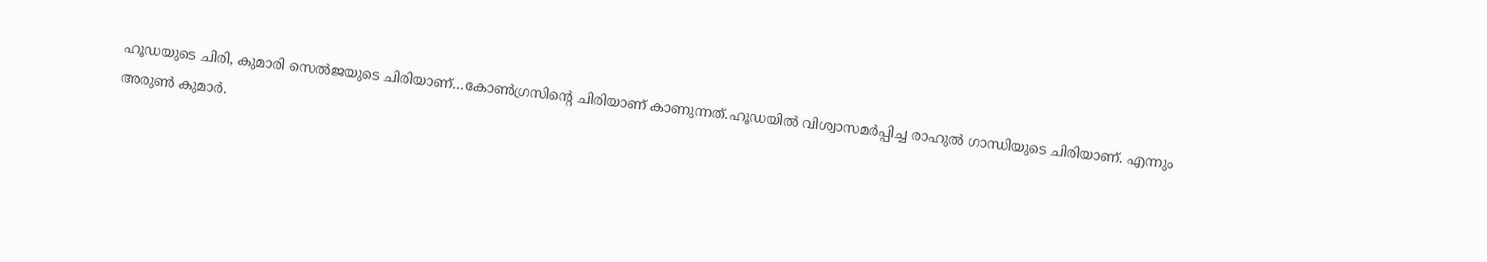ഹൂഡയുടെ ചിരി, കുമാരി സെല്‍ജയുടെ ചിരിയാണ്…കോണ്‍ഗ്രസിന്റെ ചിരിയാണ് കാണുന്നത്.ഹൂഡയില്‍ വിശ്വാസമര്‍പ്പിച്ച രാഹുല്‍ ഗാന്ധിയുടെ ചിരിയാണ്. എന്നും അരുണ്‍ കുമാര്‍.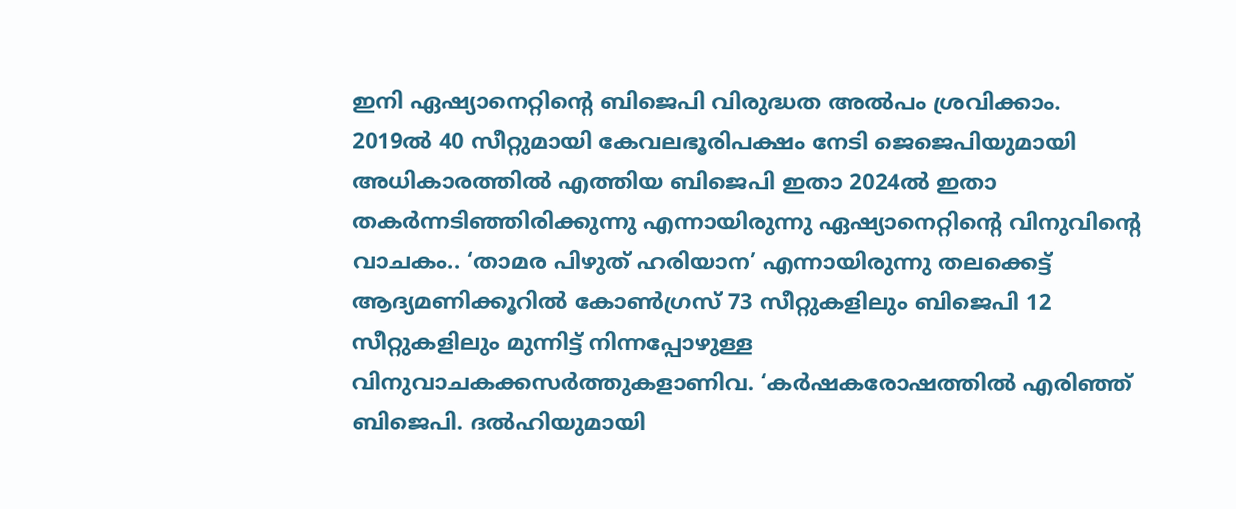ഇനി ഏഷ്യാനെറ്റിന്റെ ബിജെപി വിരുദ്ധത അല്‍പം ശ്രവിക്കാം. 2019ല്‍ 40 സീറ്റുമായി കേവലഭൂരിപക്ഷം നേടി ജെജെപിയുമായി അധികാരത്തില്‍ എത്തിയ ബിജെപി ഇതാ 2024ല്‍ ഇതാ തകര്‍ന്നടിഞ്ഞിരിക്കുന്നു എന്നായിരുന്നു ഏഷ്യാനെറ്റിന്റെ വിനുവിന്റെ വാചകം.. ‘താമര പിഴുത് ഹരിയാന’ എന്നായിരുന്നു തലക്കെട്ട് ആദ്യമണിക്കൂറില്‍ കോണ്‍ഗ്രസ് 73 സീറ്റുകളിലും ബിജെപി 12 സീറ്റുകളിലും മുന്നിട്ട് നിന്നപ്പോഴുള്ള വിനുവാചകക്കസര്‍ത്തുകളാണിവ. ‘കര്‍ഷകരോഷത്തില്‍ എരിഞ്ഞ് ബിജെപി. ദല്‍ഹിയുമായി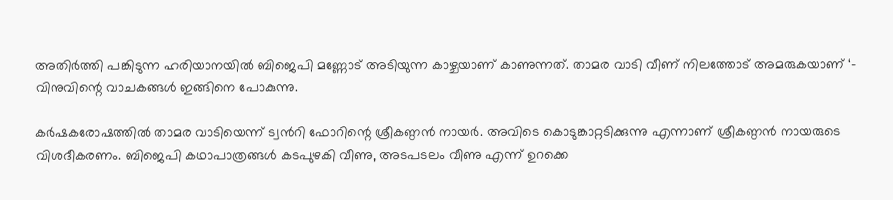അതിര്‍ത്തി പങ്കിടുന്ന ഹരിയാനയില്‍ ബിജെപി മണ്ണോട് അടിയുന്ന കാഴ്ചയാണ് കാണുന്നത്. താമര വാടി വീണ് നിലത്തോട് അമരുകയാണ് ‘- വിനുവിന്റെ വാചകങ്ങള്‍ ഇങ്ങിനെ പോകുന്നു.

കര്‍ഷകരോഷത്തില്‍ താമര വാടിയെന്ന് ട്വന്‍റി ഫോറിന്റെ ശ്രീകണ്ഠന്‍ നായര്‍. അവിടെ കൊടുങ്കാറ്റടിക്കുന്നു എന്നാണ് ശ്രീകണ്ഠന്‍ നായരുടെ വിശദീകരണം. ബിജെപി കഥാപാത്രങ്ങള്‍ കടപുഴകി വീണു, അടപടലം വീണു എന്ന് ഉറക്കെ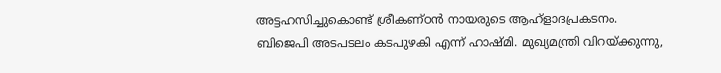അട്ടഹസിച്ചുകൊണ്ട് ശ്രീകണ്ഠന്‍ നായരുടെ ആഹ്ളാദപ്രകടനം. ബിജെപി അടപടലം കടപുഴകി എന്ന് ഹാഷ്മി. മുഖ്യമന്ത്രി വിറയ്‌ക്കുന്നു,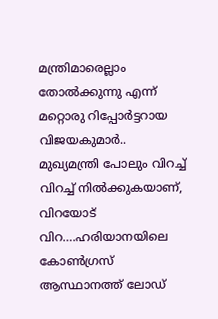മന്ത്രിമാരെല്ലാം തോല്‍ക്കുന്നു എന്ന് മറ്റൊരു റിപ്പോര്‍ട്ടറായ വിജയകുമാര്‍.. മുഖ്യമന്ത്രി പോലും വിറച്ച്‌ വിറച്ച്‌ നില്‍ക്കുകയാണ്, വിറയോട് വിറ….ഹരിയാനയിലെ കോണ്‍ഗ്രസ് ആസ്ഥാനത്ത് ലോഡ്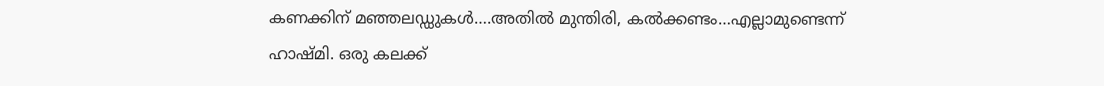കണക്കിന് മഞ്ഞലഡ്ഡുകള്‍….അതില്‍ മുന്തിരി, കല്‍ക്കണ്ടം…എല്ലാമുണ്ടെന്ന് ഹാഷ്മി. ഒരു കലക്ക്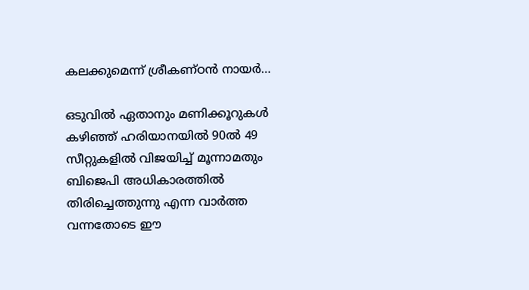കലക്കുമെന്ന് ശ്രീകണ്ഠന്‍ നായര്‍…

ഒടുവില്‍ ഏതാനും മണിക്കൂറുകള്‍ കഴിഞ്ഞ് ഹരിയാനയില്‍ 90ല്‍ 49 സീറ്റുകളില്‍ വിജയിച്ച്‌ മൂന്നാമതും ബിജെപി അധികാരത്തില്‍ തിരിച്ചെത്തുന്നു എന്ന വാര്‍ത്ത വന്നതോടെ ഈ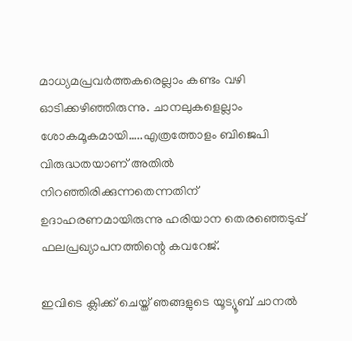മാധ്യമപ്രവര്‍ത്തകരെല്ലാം കണ്ടം വഴി ഓടിക്കഴിഞ്ഞിരുന്നു. ചാനലുകളെല്ലാം ശോകമൂകമായി…..എത്രത്തോളം ബിജെപി വിരുദ്ധതയാണ് അതില്‍ നിറഞ്ഞിരിക്കുന്നതെന്നതിന് ഉദാഹരണമായിരുന്നു ഹരിയാന തെരഞ്ഞെടുപ്പ് ഫലപ്രഖ്യാപനത്തിന്റെ കവറേജ്.

ഇവിടെ ക്ലിക്ക് ചെയ്ത് ഞങ്ങളുടെ യൂട്യൂബ് ചാനൽ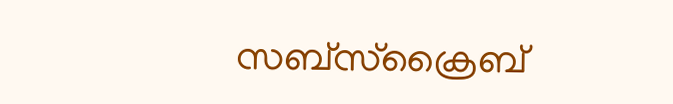സബ്സ്ക്രൈബ്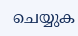ചെയ്യുക